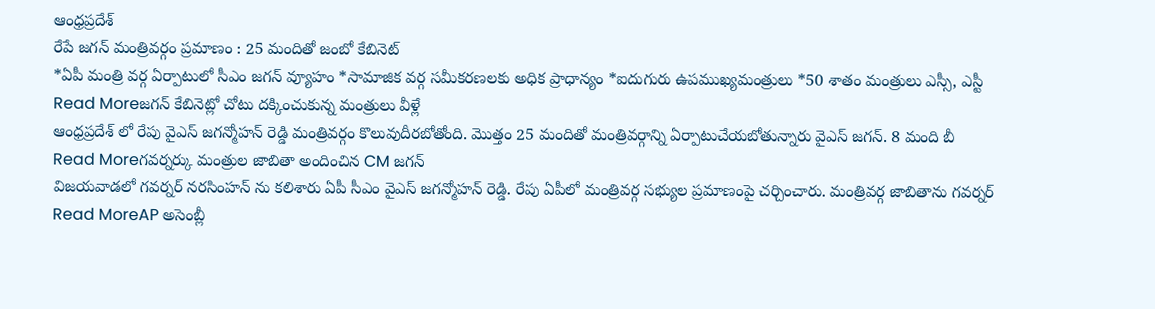ఆంధ్రప్రదేశ్
రేపే జగన్ మంత్రివర్గం ప్రమాణం : 25 మందితో జంబో కేబినెట్
*ఏపీ మంత్రి వర్గ ఏర్పాటులో సీఎం జగన్ వ్యూహం *సామాజిక వర్గ సమీకరణలకు అధిక ప్రాధాన్యం *ఐదుగురు ఉపముఖ్యమంత్రులు *50 శాతం మంత్రులు ఎస్సీ, ఎస్టీ
Read Moreజగన్ కేబినెట్లో చోటు దక్కించుకున్న మంత్రులు వీళ్లే
ఆంధ్రప్రదేశ్ లో రేపు వైఎస్ జగన్మోహన్ రెడ్డి మంత్రివర్గం కొలువుదీరబోతోంది. మొత్తం 25 మందితో మంత్రివర్గాన్ని ఏర్పాటుచేయబోతున్నారు వైఎస్ జగన్. 8 మంది బీ
Read Moreగవర్నర్కు మంత్రుల జాబితా అందించిన CM జగన్
విజయవాడలో గవర్నర్ నరసింహన్ ను కలిశారు ఏపీ సీఎం వైఎస్ జగన్మోహన్ రెడ్డి. రేపు ఏపీలో మంత్రివర్గ సభ్యుల ప్రమాణంపై చర్చించారు. మంత్రివర్గ జాబితాను గవర్నర్
Read MoreAP అసెంబ్లీ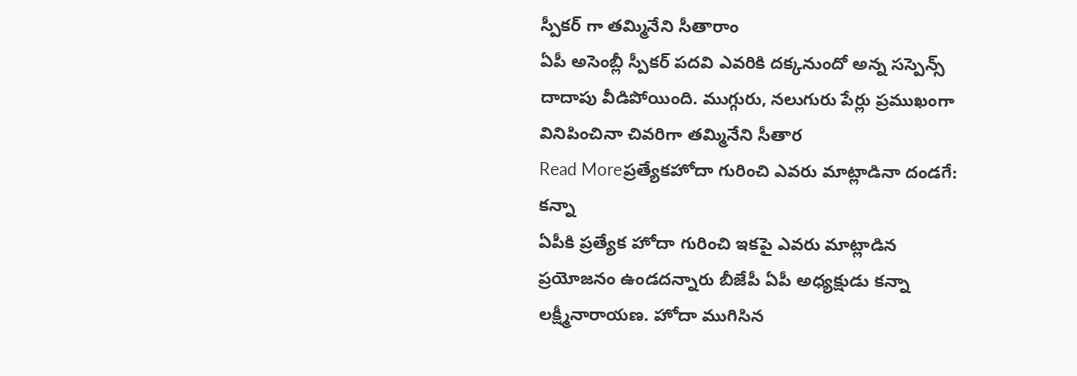స్పీకర్ గా తమ్మినేని సీతారాం
ఏపీ అసెంబ్లీ స్పీకర్ పదవి ఎవరికి దక్కనుందో అన్న సస్పెన్స్ దాదాపు వీడిపోయింది. ముగ్గురు, నలుగురు పేర్లు ప్రముఖంగా వినిపించినా చివరిగా తమ్మినేని సీతార
Read Moreప్రత్యేకహోదా గురించి ఎవరు మాట్లాడినా దండగే: కన్నా
ఏపీకి ప్రత్యేక హోదా గురించి ఇకపై ఎవరు మాట్లాడిన ప్రయోజనం ఉండదన్నారు బీజేపీ ఏపీ అధ్యక్షుడు కన్నా లక్ష్మీనారాయణ. హోదా ముగిసిన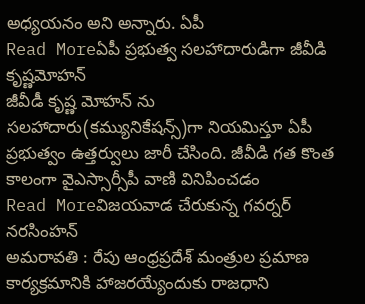అధ్యయనం అని అన్నారు. ఏపీ
Read Moreఏపీ ప్రభుత్వ సలహాదారుడిగా జీవీడి కృష్ణమోహన్
జీవీడీ కృష్ణ మోహన్ ను సలహాదారు(కమ్యునికేషన్స్)గా నియమిస్తూ ఏపీ ప్రభుత్వం ఉత్తర్వులు జారీ చేసింది. జీవీడి గత కొంత కాలంగా వైఎస్సార్సీపీ వాణి వినిపించడం
Read Moreవిజయవాడ చేరుకున్న గవర్నర్ నరసింహన్
అమరావతి : రేపు ఆంధ్రప్రదేశ్ మంత్రుల ప్రమాణ కార్యక్రమానికి హాజరయ్యేందుకు రాజధాని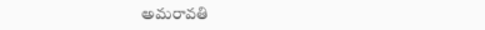అమరావతి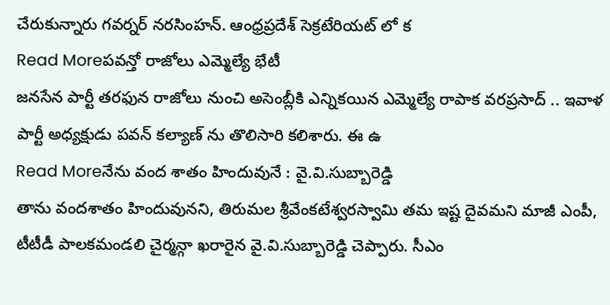చేరుకున్నారు గవర్నర్ నరసింహన్. ఆంధ్రప్రదేశ్ సెక్రటేరియట్ లో క
Read Moreపవన్తో రాజోలు ఎమ్మెల్యే భేటీ
జనసేన పార్టీ తరఫున రాజోలు నుంచి అసెంబ్లీకి ఎన్నికయిన ఎమ్మెల్యే రాపాక వరప్రసాద్ .. ఇవాళ పార్టీ అధ్యక్షుడు పవన్ కల్యాణ్ ను తొలిసారి కలిశారు. ఈ ఉ
Read Moreనేను వంద శాతం హిందువునే : వై.వి.సుబ్బారెడ్డి
తాను వందశాతం హిందువునని, తిరుమల శ్రీవేంకటేశ్వరస్వామి తమ ఇష్ట దైవమని మాజీ ఎంపీ, టీటీడీ పాలకమండలి చైర్మన్గా ఖరారైన వై.వి.సుబ్బారెడ్డి చెప్పారు. సీఎం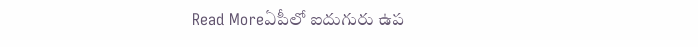Read Moreఏపీలో ఐదుగురు ఉప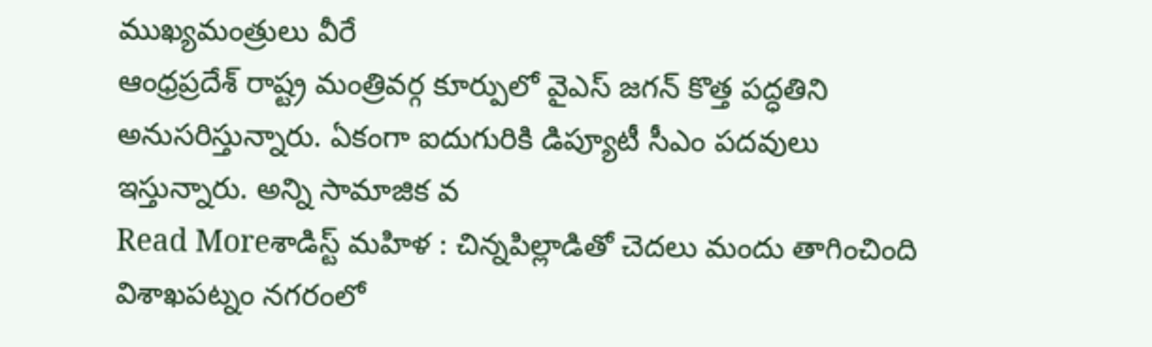ముఖ్యమంత్రులు వీరే
ఆంధ్రప్రదేశ్ రాష్ట్ర మంత్రివర్గ కూర్పులో వైఎస్ జగన్ కొత్త పద్ధతిని అనుసరిస్తున్నారు. ఏకంగా ఐదుగురికి డిప్యూటీ సీఎం పదవులు ఇస్తున్నారు. అన్ని సామాజిక వ
Read Moreశాడిస్ట్ మహిళ : చిన్నపిల్లాడితో చెదలు మందు తాగించింది
విశాఖపట్నం నగరంలో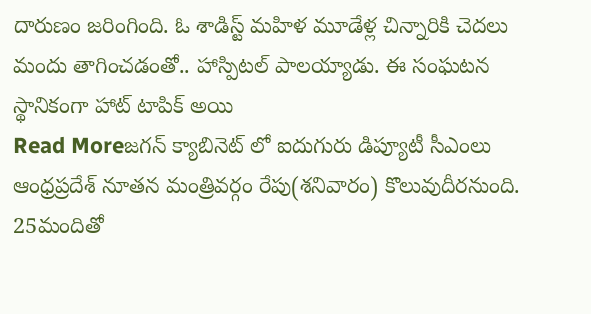దారుణం జరింగింది. ఓ శాడిస్ట్ మహిళ మూడేళ్ల చిన్నారికి చెదలు మందు తాగించడంతో.. హాస్పిటల్ పాలయ్యాడు. ఈ సంఘటన స్థానికంగా హాట్ టాపిక్ అయి
Read Moreజగన్ క్యాబినెట్ లో ఐదుగురు డిప్యూటీ సీఎంలు
ఆంధ్రప్రదేశ్ నూతన మంత్రివర్గం రేపు(శనివారం) కొలువుదీరనుంది. 25మందితో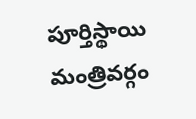పూర్తిస్థాయి మంత్రివర్గం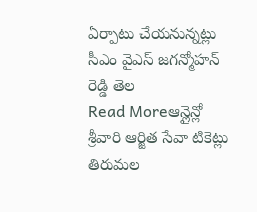ఏర్పాటు చేయనున్నట్లు సీఎం వైఎస్ జగన్మోహన్ రెడ్డి తెల
Read Moreఆన్లైన్లో శ్రీవారి ఆర్జిత సేవా టికెట్లు
తిరుమల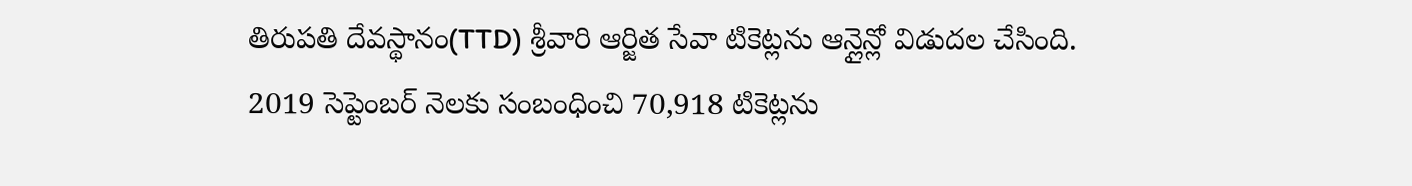తిరుపతి దేవస్థానం(TTD) శ్రీవారి ఆర్జిత సేవా టికెట్లను ఆన్లైన్లో విడుదల చేసింది. 2019 సెప్టెంబర్ నెలకు సంబంధించి 70,918 టికెట్లను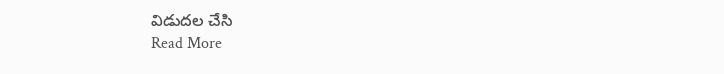విడుదల చేసి
Read More